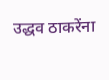उद्धव ठाकरेंना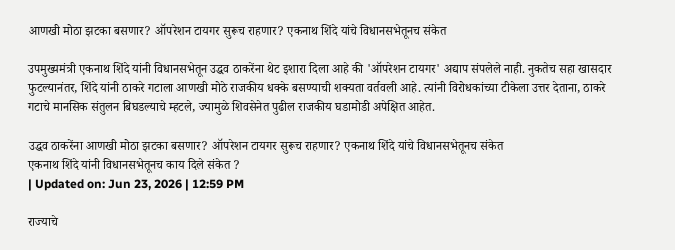आणखी मोठा झटका बसणार? ऑपरेशन टायगर सुरूच राहणार? एकनाथ शिंदे यांचे विधानसभेतूनच संकेत

उपमुख्यमंत्री एकनाथ शिंदे यांनी विधानसभेतून उद्धव ठाकरेंना थेट इशारा दिला आहे की 'ऑपरेशन टायगर' अद्याप संपलेले नाही. नुकतेच सहा खासदार फुटल्यानंतर, शिंदे यांनी ठाकरे गटाला आणखी मोठे राजकीय धक्के बसण्याची शक्यता वर्तवली आहे. त्यांनी विरोधकांच्या टीकेला उत्तर देताना, ठाकरे गटाचे मानसिक संतुलन बिघडल्याचे म्हटले, ज्यामुळे शिवसेनेत पुढील राजकीय घडामोडी अपेक्षित आहेत.

उद्धव ठाकरेंना आणखी मोठा झटका बसणार? ऑपरेशन टायगर सुरूच राहणार? एकनाथ शिंदे यांचे विधानसभेतूनच संकेत
एकनाथ शिंदे यांनी विधानसभेतूनच काय दिले संकेत ?
| Updated on: Jun 23, 2026 | 12:59 PM

राज्याचे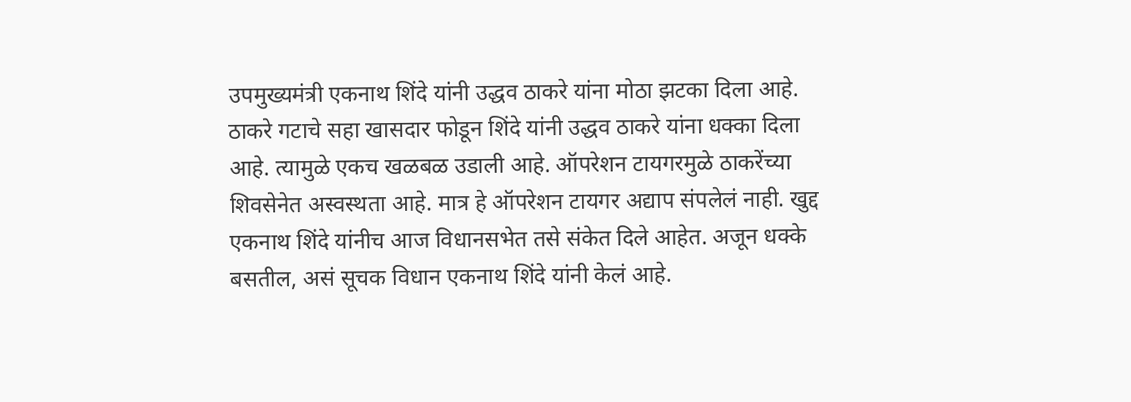उपमुख्यमंत्री एकनाथ शिंदे यांनी उद्धव ठाकरे यांना मोठा झटका दिला आहे. ठाकरे गटाचे सहा खासदार फोडून शिंदे यांनी उद्धव ठाकरे यांना धक्का दिला आहे. त्यामुळे एकच खळबळ उडाली आहे. ऑपरेशन टायगरमुळे ठाकरेंच्या शिवसेनेत अस्वस्थता आहे. मात्र हे ऑपरेशन टायगर अद्याप संपलेलं नाही. खुद्द एकनाथ शिंदे यांनीच आज विधानसभेत तसे संकेत दिले आहेत. अजून धक्के बसतील, असं सूचक विधान एकनाथ शिंदे यांनी केलं आहे.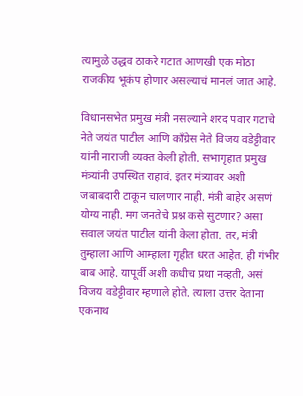त्यामुळे उद्धव ठाकरे गटात आणखी एक मोठा राजकीय भूकंप होणार असल्याचं मानलं जात आहे.

विधानसभेत प्रमुख मंत्री नसल्याने शरद पवार गटाचे नेते जयंत पाटील आणि काँग्रेस नेते विजय वडेट्टीवार यांनी नाराजी व्यक्त केली होती. सभागृहात प्रमुख मंत्र्यांनी उपस्थित राहावं. इतर मंत्र्यावर अशी जबाबदारी टाकून चालणार नाही. मंत्री बाहेर असणं योग्य नाही. मग जनतेचे प्रश्न कसे सुटणार? असा सवाल जयंत पाटील यांनी केला होता. तर, मंत्री तुम्हाला आणि आम्हाला गृहीत धरत आहेत. ही गंभीर बाब आहे. यापूर्वी अशी कधीच प्रथा नव्हती, असं विजय वडेट्टीवार म्हणाले होते. त्याला उत्तर देताना एकनाथ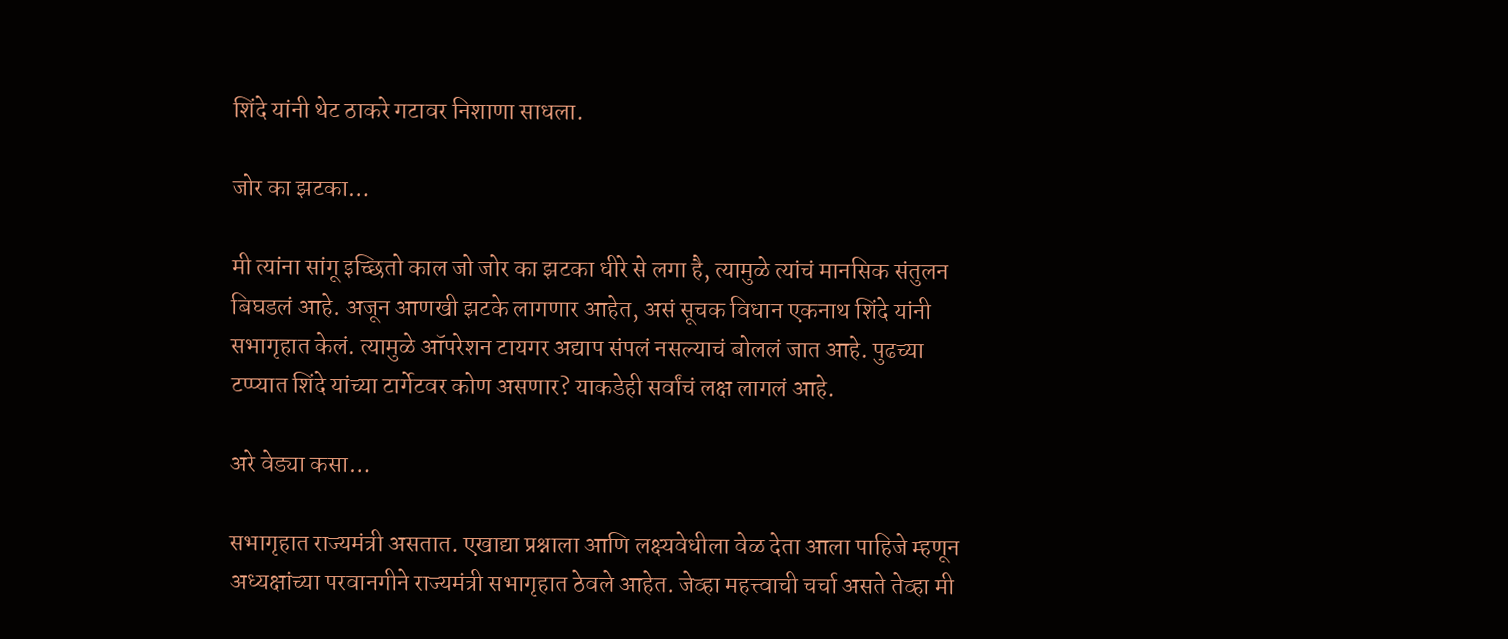शिंदे यांनी थेट ठाकरे गटावर निशाणा साधला.

जोर का झटका…

मी त्यांना सांगू इच्छितो काल जो जोर का झटका धीरे से लगा है, त्यामुळे त्यांचं मानसिक संतुलन बिघडलं आहे. अजून आणखी झटके लागणार आहेत, असं सूचक विधान एकनाथ शिंदे यांनी सभागृहात केलं. त्यामुळे ऑपरेशन टायगर अद्याप संपलं नसल्याचं बोललं जात आहे. पुढच्या टप्प्यात शिंदे यांच्या टार्गेटवर कोण असणार? याकडेही सर्वांचं लक्ष लागलं आहे.

अरे वेड्या कसा…

सभागृहात राज्यमंत्री असतात. एखाद्या प्रश्नाला आणि लक्ष्यवेधीला वेळ देता आला पाहिजे म्हणून अध्यक्षांच्या परवानगीने राज्यमंत्री सभागृहात ठेवले आहेत. जेव्हा महत्त्वाची चर्चा असते तेव्हा मी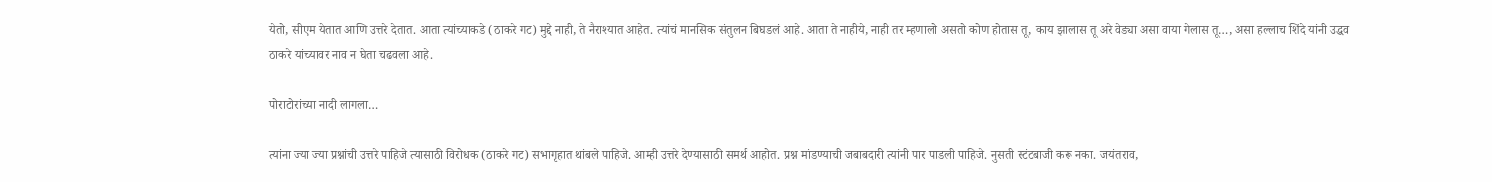येतो, सीएम येतात आणि उत्तरे देतात. आता त्यांच्याकडे (ठाकरे गट) मुद्दे नाही, ते नैराश्यात आहेत. त्यांचं मानसिक संतुलन बिघडलं आहे. आता ते नाहीये, नाही तर म्हणालो असतो कोण होतास तू, काय झालास तू अरे वेड्या असा वाया गेलास तू…, असा हल्लाच शिंदे यांनी उद्धव ठाकरे यांच्यावर नाव न घेता चढवला आहे.

पोराटोरांच्या नादी लागला…

त्यांना ज्या ज्या प्रश्नांची उत्तरे पाहिजे त्यासाठी विरोधक (ठाकरे गट) सभागृहात थांबले पाहिजे. आम्ही उत्तरे देण्यासाठी समर्थ आहोत. प्रश्न मांडण्याची जबाबदारी त्यांनी पार पाडली पाहिजे. नुसती स्टंटबाजी करू नका. जयंतराव,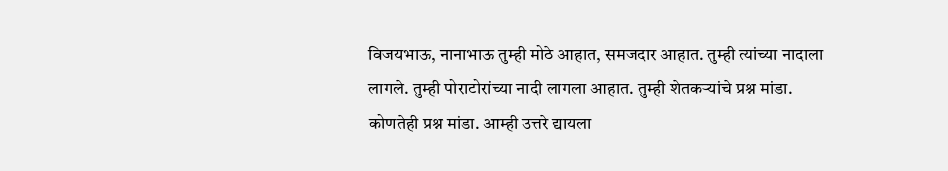विजयभाऊ, नानाभाऊ तुम्ही मोठे आहात, समजदार आहात. तुम्ही त्यांच्या नादाला लागले. तुम्ही पोराटोरांच्या नादी लागला आहात. तुम्ही शेतकऱ्यांचे प्रश्न मांडा. कोणतेही प्रश्न मांडा. आम्ही उत्तरे द्यायला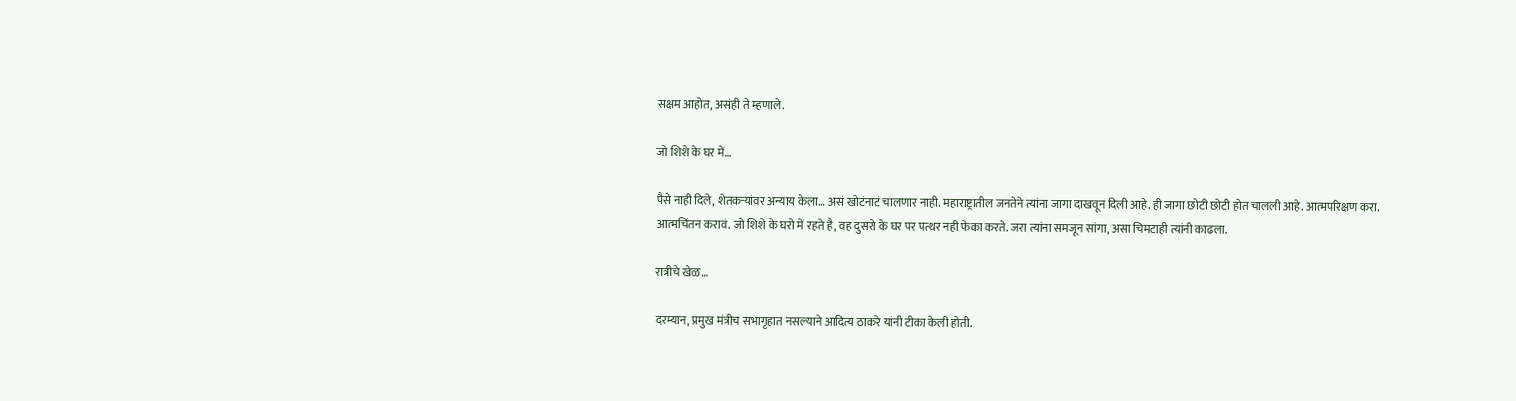सक्षम आहोत, असंही ते म्हणाले.

जो शिशे के घर में…

पैसे नाही दिले, शेतकऱ्यांवर अन्याय केला… असं खोटंनाटं चालणार नाही. महाराष्ट्रातील जनतेने त्यांना जागा दाखवून दिली आहे. ही जागा छोटी छोटी होत चालली आहे. आत्मपरिक्षण करा. आत्मचिंतन करावं. जो शिशे के घरो में रहते है, वह दुसरो के घर पर पत्थर नही फेका करते. जरा त्यांना समजून सांगा, असा चिमटाही त्यांनी काढला.

रात्रीचे खेळ…

दरम्यान, प्रमुख मंत्रीच सभागृहात नसल्याने आदित्य ठाकरे यांनी टीका केली होती.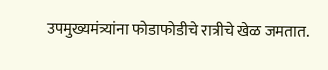उपमुख्यमंत्र्यांना फोडाफोडीचे रात्रीचे खेळ जमतात.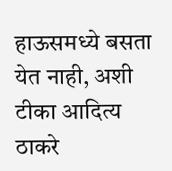हाऊसमध्ये बसता येत नाही, अशी टीका आदित्य ठाकरे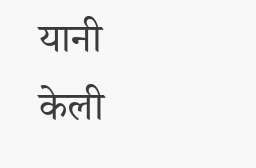यानी केली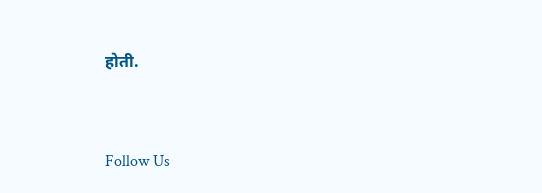होती.



Follow Us